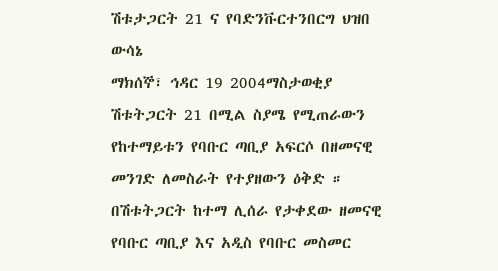ሽቱታጋርት 21 ና የባድንቩርተንበርግ ህዝበ ውሳኔ
ማክሰኞ፣ ኅዳር 19 2004ማስታወቂያ
ሽቱትጋርት 21 በሚል ስያሜ የሚጠራውን የከተማይቱን የባቡር ጣቢያ አፍርሶ በዘመናዊ መንገድ ለመስራት የተያዘውን ዕቅድ ። በሽቱትጋርት ከተማ ሊሰራ የታቀደው ዘመናዊ የባቡር ጣቢያ እና አዲስ የባቡር መስመር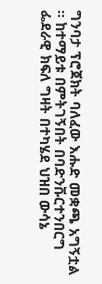ግንባታ ፕሮጀክት ባለፈው እሑድ መቋጫ አግኝቷል ። ከተማይቱ በምትገኝበት በባድንቩርተንበርግ ፌደራዊ ክፍለ ግዛት በተካሄደ ህዝበ ውሳኔ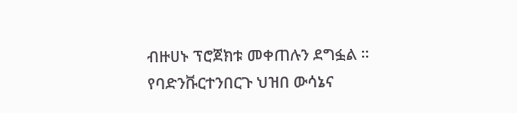ብዙሀኑ ፕሮጀክቱ መቀጠሉን ደግፏል ። የባድንቩርተንበርጉ ህዝበ ውሳኔና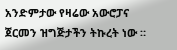አንድምታው የዛሬው አውሮፓና ጀርመን ዝግጅታችን ትኩረት ነው ።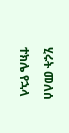ሂሩት መለሰ
ተክሌ የኋላ